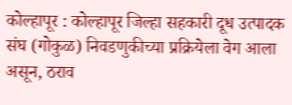कोल्हापूर : कोल्हापूर जिल्हा सहकारी दूध उत्पादक संघ (गोकुळ) निवडणुकीच्या प्रक्रियेला वेग आला असून, ठराव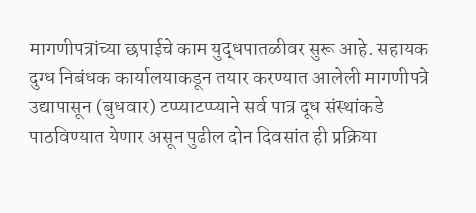मागणीपत्रांच्या छपाईचे काम युद्धपातळीवर सुरू आहे. सहायक दुग्ध निबंधक कार्यालयाकडून तयार करण्यात आलेली मागणीपत्रे उद्यापासून (बुधवार) टप्प्याटप्प्याने सर्व पात्र दूध संस्थांकडे पाठविण्यात येणार असून पुढील दोन दिवसांत ही प्रक्रिया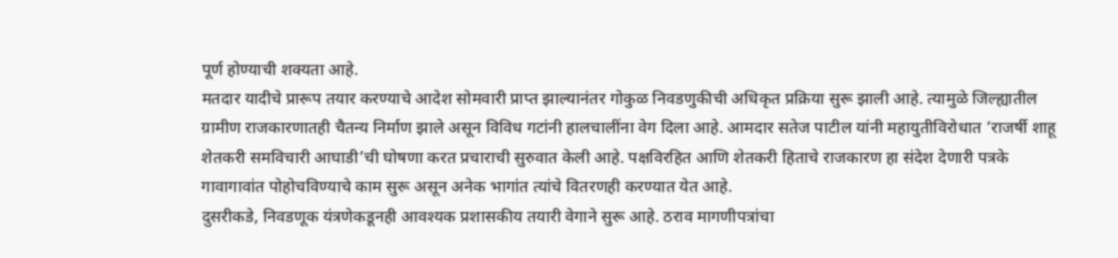पूर्ण होण्याची शक्यता आहे.
मतदार यादीचे प्रारूप तयार करण्याचे आदेश सोमवारी प्राप्त झाल्यानंतर गोकुळ निवडणुकीची अधिकृत प्रक्रिया सुरू झाली आहे. त्यामुळे जिल्ह्यातील ग्रामीण राजकारणातही चैतन्य निर्माण झाले असून विविध गटांनी हालचालींना वेग दिला आहे. आमदार सतेज पाटील यांनी महायुतीविरोधात ‘राजर्षी शाहू शेतकरी समविचारी आघाडी’ची घोषणा करत प्रचाराची सुरुवात केली आहे. पक्षविरहित आणि शेतकरी हिताचे राजकारण हा संदेश देणारी पत्रके गावागावांत पोहोचविण्याचे काम सुरू असून अनेक भागांत त्यांचे वितरणही करण्यात येत आहे.
दुसरीकडे, निवडणूक यंत्रणेकडूनही आवश्यक प्रशासकीय तयारी वेगाने सुरू आहे. ठराव मागणीपत्रांचा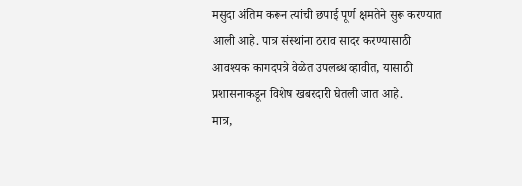मसुदा अंतिम करून त्यांची छपाई पूर्ण क्षमतेने सुरू करण्यात आली आहे. पात्र संस्थांना ठराव सादर करण्यासाठी आवश्यक कागदपत्रे वेळेत उपलब्ध व्हावीत, यासाठी प्रशासनाकडून विशेष खबरदारी घेतली जात आहे.
मात्र,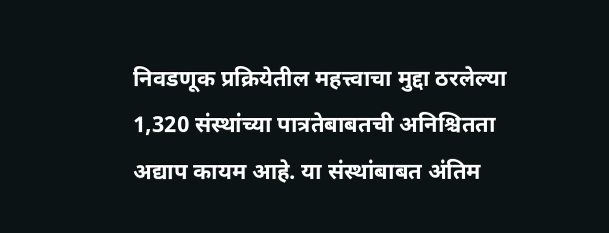निवडणूक प्रक्रियेतील महत्त्वाचा मुद्दा ठरलेल्या 1,320 संस्थांच्या पात्रतेबाबतची अनिश्चितता अद्याप कायम आहे. या संस्थांबाबत अंतिम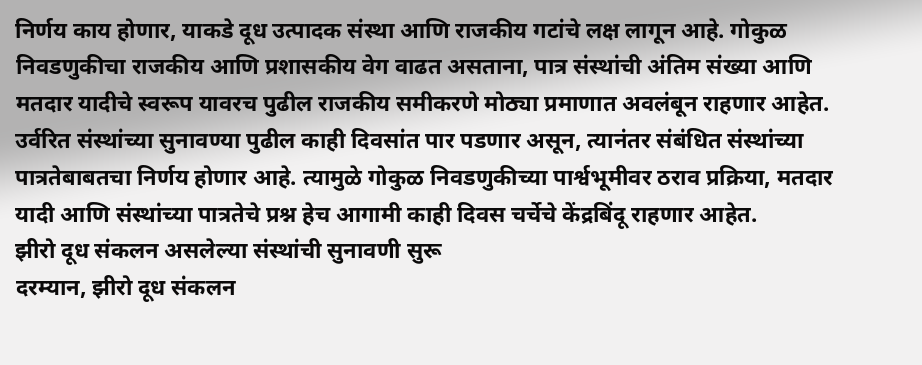निर्णय काय होणार, याकडे दूध उत्पादक संस्था आणि राजकीय गटांचे लक्ष लागून आहे. गोकुळ निवडणुकीचा राजकीय आणि प्रशासकीय वेग वाढत असताना, पात्र संस्थांची अंतिम संख्या आणि मतदार यादीचे स्वरूप यावरच पुढील राजकीय समीकरणे मोठ्या प्रमाणात अवलंबून राहणार आहेत.
उर्वरित संस्थांच्या सुनावण्या पुढील काही दिवसांत पार पडणार असून, त्यानंतर संबंधित संस्थांच्या पात्रतेबाबतचा निर्णय होणार आहे. त्यामुळे गोकुळ निवडणुकीच्या पार्श्वभूमीवर ठराव प्रक्रिया, मतदार यादी आणि संस्थांच्या पात्रतेचे प्रश्न हेच आगामी काही दिवस चर्चेचे केंद्रबिंदू राहणार आहेत.
झीरो दूध संकलन असलेल्या संस्थांची सुनावणी सुरू
दरम्यान, झीरो दूध संकलन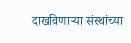दाखविणाऱ्या संस्थांच्या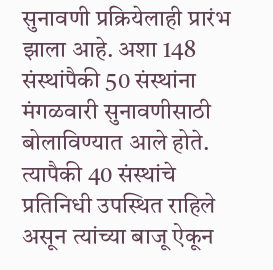सुनावणी प्रक्रियेलाही प्रारंभ झाला आहे. अशा 148 संस्थांपैकी 50 संस्थांना मंगळवारी सुनावणीसाठी बोलाविण्यात आले होते. त्यापैकी 40 संस्थांचे प्रतिनिधी उपस्थित राहिले असून त्यांच्या बाजू ऐकून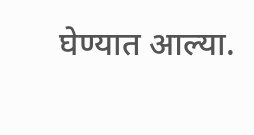घेण्यात आल्या.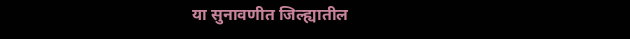या सुनावणीत जिल्ह्यातील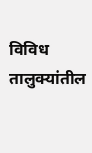विविध तालुक्यांतील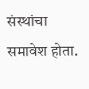संस्थांचा समावेश होता.